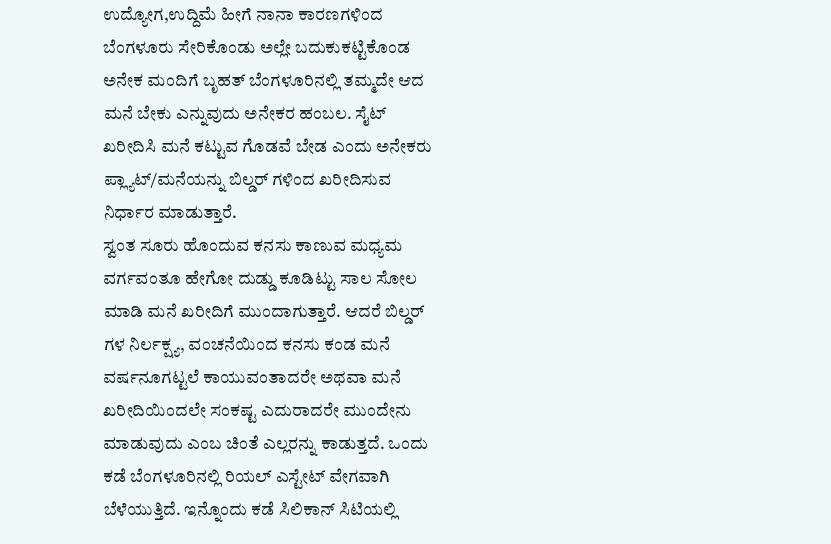ಉದ್ಯೋಗ,ಉದ್ದಿಮೆ ಹೀಗೆ ನಾನಾ ಕಾರಣಗಳಿಂದ ಬೆಂಗಳೂರು ಸೇರಿಕೊಂಡು ಅಲ್ಲೇ ಬದುಕುಕಟ್ಟಿಕೊಂಡ ಅನೇಕ ಮಂದಿಗೆ ಬೃಹತ್ ಬೆಂಗಳೂರಿನಲ್ಲಿ ತಮ್ಮದೇ ಆದ ಮನೆ ಬೇಕು ಎನ್ನುವುದು ಅನೇಕರ ಹಂಬಲ. ಸೈಟ್ ಖರೀದಿಸಿ ಮನೆ ಕಟ್ಟುವ ಗೊಡವೆ ಬೇಡ ಎಂದು ಅನೇಕರು ಪ್ಲ್ಯಾಟ್/ಮನೆಯನ್ನು ಬಿಲ್ಡರ್ ಗಳಿಂದ ಖರೀದಿಸುವ ನಿರ್ಧಾರ ಮಾಡುತ್ತಾರೆ.
ಸ್ವಂತ ಸೂರು ಹೊಂದುವ ಕನಸು ಕಾಣುವ ಮಧ್ಯಮ ವರ್ಗವಂತೂ ಹೇಗೋ ದುಡ್ಡು ಕೂಡಿಟ್ಟು ಸಾಲ ಸೋಲ ಮಾಡಿ ಮನೆ ಖರೀದಿಗೆ ಮುಂದಾಗುತ್ತಾರೆ. ಆದರೆ ಬಿಲ್ಡರ್ ಗಳ ನಿರ್ಲಕ್ಷ್ಯ, ವಂಚನೆಯಿಂದ ಕನಸು ಕಂಡ ಮನೆ ವರ್ಷನೂಗಟ್ಟಲೆ ಕಾಯುವಂತಾದರೇ ಅಥವಾ ಮನೆ ಖರೀದಿಯಿಂದಲೇ ಸಂಕಷ್ಟ ಎದುರಾದರೇ ಮುಂದೇನು ಮಾಡುವುದು ಎಂಬ ಚಿಂತೆ ಎಲ್ಲರನ್ನು ಕಾಡುತ್ತದೆ. ಒಂದು ಕಡೆ ಬೆಂಗಳೂರಿನಲ್ಲಿ ರಿಯಲ್ ಎಸ್ಟೇಟ್ ವೇಗವಾಗಿ ಬೆಳೆಯುತ್ತಿದೆ. ಇನ್ನೊಂದು ಕಡೆ ಸಿಲಿಕಾನ್ ಸಿಟಿಯಲ್ಲಿ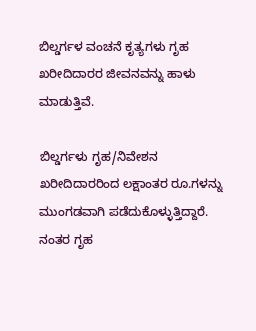ಬಿಲ್ಡರ್ಗಳ ವಂಚನೆ ಕೃತ್ಯಗಳು ಗೃಹ ಖರೀದಿದಾರರ ಜೀವನವನ್ನು ಹಾಳು ಮಾಡುತ್ತಿವೆ.

ಬಿಲ್ಡರ್ಗಳು ಗೃಹ/ನಿವೇಶನ ಖರೀದಿದಾರರಿಂದ ಲಕ್ಷಾಂತರ ರೂ.ಗಳನ್ನು ಮುಂಗಡವಾಗಿ ಪಡೆದುಕೊಳ್ಳುತ್ತಿದ್ದಾರೆ. ನಂತರ ಗೃಹ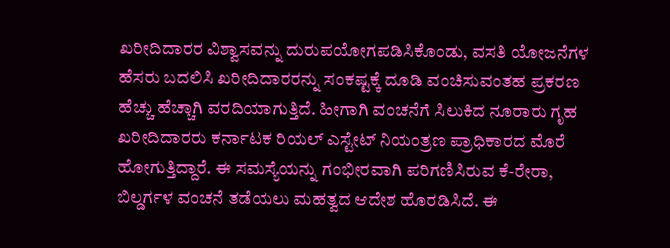ಖರೀದಿದಾರರ ವಿಶ್ವಾಸವನ್ನು ದುರುಪಯೋಗಪಡಿಸಿಕೊಂಡು, ವಸತಿ ಯೋಜನೆಗಳ ಹೆಸರು ಬದಲಿಸಿ ಖರೀದಿದಾರರನ್ನು ಸಂಕಷ್ಟಕ್ಕೆ ದೂಡಿ ವಂಚಿಸುವಂತಹ ಪ್ರಕರಣ ಹೆಚ್ಚು ಹೆಚ್ಚಾಗಿ ವರದಿಯಾಗುತ್ತಿದೆ. ಹೀಗಾಗಿ ವಂಚನೆಗೆ ಸಿಲುಕಿದ ನೂರಾರು ಗೃಹ ಖರೀದಿದಾರರು ಕರ್ನಾಟಕ ರಿಯಲ್ ಎಸ್ಟೇಟ್ ನಿಯಂತ್ರಣ ಪ್ರಾಧಿಕಾರದ ಮೊರೆ ಹೋಗುತ್ತಿದ್ದಾರೆ. ಈ ಸಮಸ್ಯೆಯನ್ನು ಗಂಭೀರವಾಗಿ ಪರಿಗಣಿಸಿರುವ ಕೆ-ರೇರಾ, ಬಿಲ್ಡರ್ಗಳ ವಂಚನೆ ತಡೆಯಲು ಮಹತ್ವದ ಆದೇಶ ಹೊರಡಿಸಿದೆ. ಈ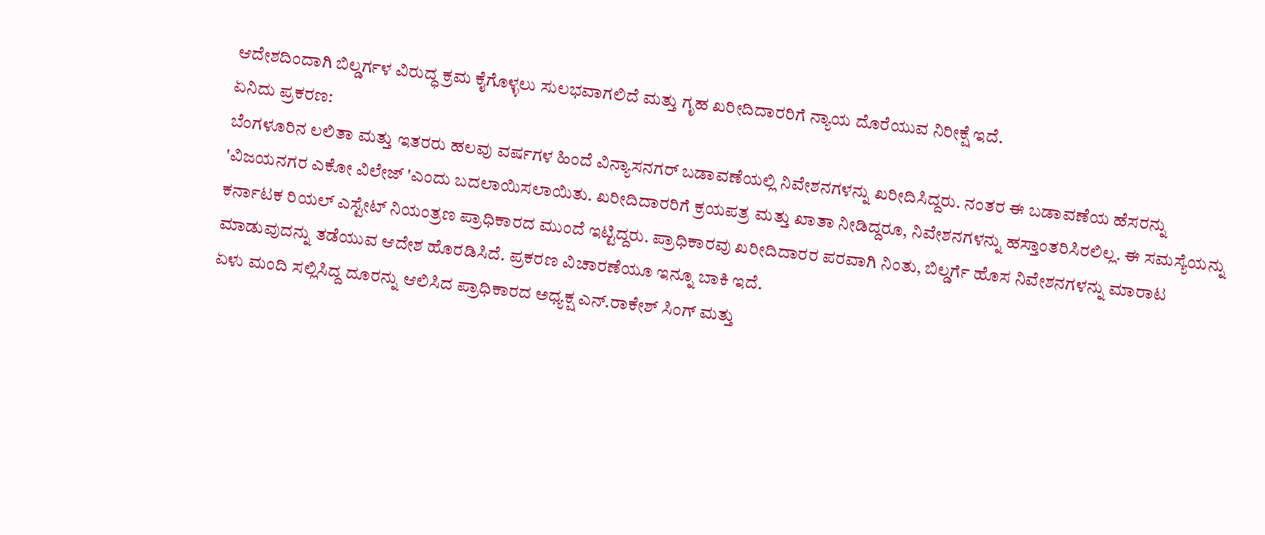ಆದೇಶದಿಂದಾಗಿ ಬಿಲ್ಡರ್ಗಳ ವಿರುದ್ಧ ಕ್ರಮ ಕೈಗೊಳ್ಳಲು ಸುಲಭವಾಗಲಿದೆ ಮತ್ತು ಗೃಹ ಖರೀದಿದಾರರಿಗೆ ನ್ಯಾಯ ದೊರೆಯುವ ನಿರೀಕ್ಷೆ ಇದೆ.
ಏನಿದು ಪ್ರಕರಣ:
ಬೆಂಗಳೂರಿನ ಲಲಿತಾ ಮತ್ತು ಇತರರು ಹಲವು ವರ್ಷಗಳ ಹಿಂದೆ ವಿನ್ಯಾಸನಗರ್ ಬಡಾವಣೆಯಲ್ಲಿ ನಿವೇಶನಗಳನ್ನು ಖರೀದಿಸಿದ್ದರು. ನಂತರ ಈ ಬಡಾವಣೆಯ ಹೆಸರನ್ನು 'ವಿಜಯನಗರ ಎಕೋ ವಿಲೇಜ್ 'ಎಂದು ಬದಲಾಯಿಸಲಾಯಿತು. ಖರೀದಿದಾರರಿಗೆ ಕ್ರಯಪತ್ರ ಮತ್ತು ಖಾತಾ ನೀಡಿದ್ದರೂ, ನಿವೇಶನಗಳನ್ನು ಹಸ್ತಾಂತರಿಸಿರಲಿಲ್ಲ. ಈ ಸಮಸ್ಯೆಯನ್ನು ಕರ್ನಾಟಕ ರಿಯಲ್ ಎಸ್ಟೇಟ್ ನಿಯಂತ್ರಣ ಪ್ರಾಧಿಕಾರದ ಮುಂದೆ ಇಟ್ಟಿದ್ದರು. ಪ್ರಾಧಿಕಾರವು ಖರೀದಿದಾರರ ಪರವಾಗಿ ನಿಂತು, ಬಿಲ್ಡರ್ಗೆ ಹೊಸ ನಿವೇಶನಗಳನ್ನು ಮಾರಾಟ ಮಾಡುವುದನ್ನು ತಡೆಯುವ ಆದೇಶ ಹೊರಡಿಸಿದೆ. ಪ್ರಕರಣ ವಿಚಾರಣೆಯೂ ಇನ್ನೂ ಬಾಕಿ ಇದೆ.
ಏಳು ಮಂದಿ ಸಲ್ಲಿಸಿದ್ದ ದೂರನ್ನು ಆಲಿಸಿದ ಪ್ರಾಧಿಕಾರದ ಅಧ್ಯಕ್ಷ ಎನ್.ರಾಕೇಶ್ ಸಿಂಗ್ ಮತ್ತು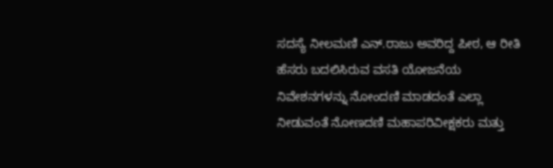ಸದಸ್ಯೆ ನೀಲಮಣಿ ಎನ್.ರಾಜು ಅವರಿದ್ದ ಪೀಠ, ಆ ರೀತಿ ಹೆಸರು ಬದಲಿಸಿರುವ ವಸತಿ ಯೋಜನೆಯ ನಿವೇಶನಗಳನ್ನು ನೋಂದಣಿ ಮಾಡದಂತೆ ಎಲ್ಲಾ ನೀಡುವಂತೆ ನೋಣದಣಿ ಮಹಾಪರಿವೀಕ್ಷಕರು ಮತ್ತು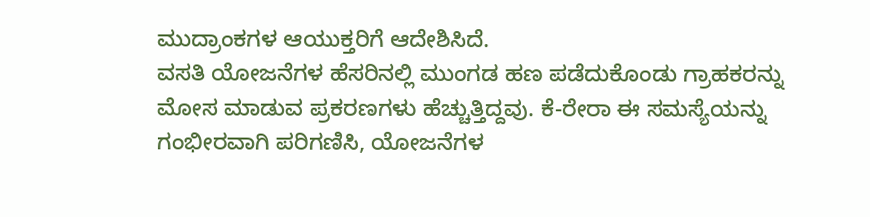ಮುದ್ರಾಂಕಗಳ ಆಯುಕ್ತರಿಗೆ ಆದೇಶಿಸಿದೆ.
ವಸತಿ ಯೋಜನೆಗಳ ಹೆಸರಿನಲ್ಲಿ ಮುಂಗಡ ಹಣ ಪಡೆದುಕೊಂಡು ಗ್ರಾಹಕರನ್ನು ಮೋಸ ಮಾಡುವ ಪ್ರಕರಣಗಳು ಹೆಚ್ಚುತ್ತಿದ್ದವು. ಕೆ-ರೇರಾ ಈ ಸಮಸ್ಯೆಯನ್ನು ಗಂಭೀರವಾಗಿ ಪರಿಗಣಿಸಿ, ಯೋಜನೆಗಳ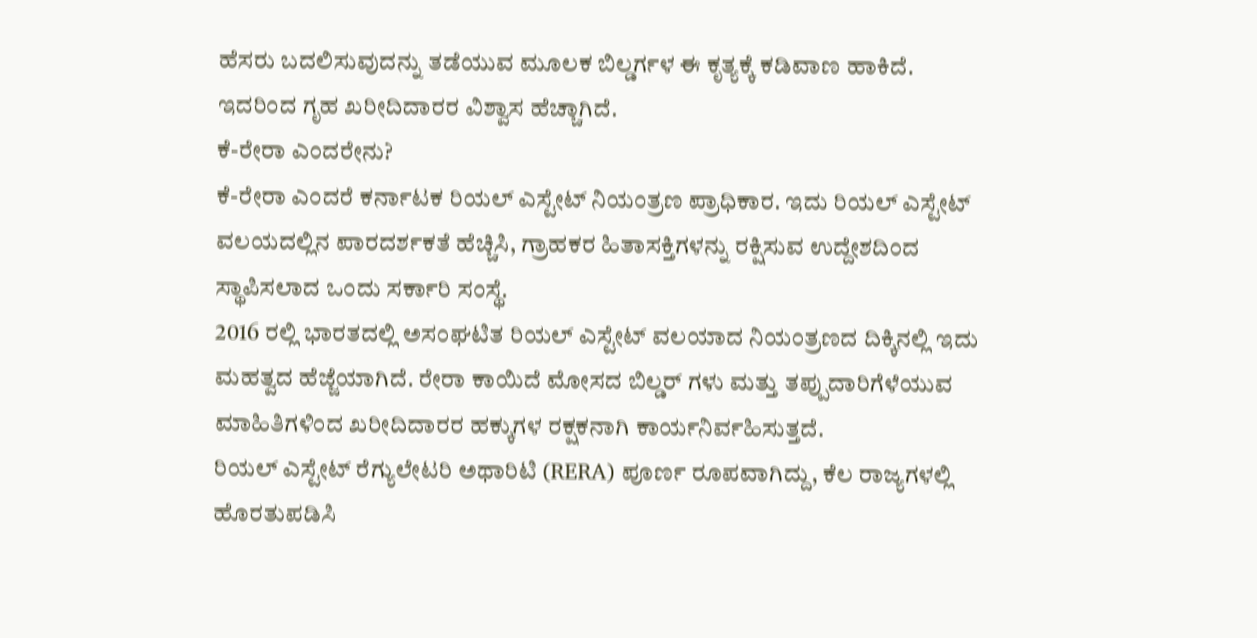ಹೆಸರು ಬದಲಿಸುವುದನ್ನು ತಡೆಯುವ ಮೂಲಕ ಬಿಲ್ಡರ್ಗಳ ಈ ಕೃತ್ಯಕ್ಕೆ ಕಡಿವಾಣ ಹಾಕಿದೆ. ಇದರಿಂದ ಗೃಹ ಖರೀದಿದಾರರ ವಿಶ್ವಾಸ ಹೆಚ್ಚಾಗಿದೆ.
ಕೆ-ರೇರಾ ಎಂದರೇನು?
ಕೆ-ರೇರಾ ಎಂದರೆ ಕರ್ನಾಟಕ ರಿಯಲ್ ಎಸ್ಟೇಟ್ ನಿಯಂತ್ರಣ ಪ್ರಾಧಿಕಾರ. ಇದು ರಿಯಲ್ ಎಸ್ಟೇಟ್ ವಲಯದಲ್ಲಿನ ಪಾರದರ್ಶಕತೆ ಹೆಚ್ಚಿಸಿ, ಗ್ರಾಹಕರ ಹಿತಾಸಕ್ತಿಗಳನ್ನು ರಕ್ಷಿಸುವ ಉದ್ದೇಶದಿಂದ ಸ್ಥಾಪಿಸಲಾದ ಒಂದು ಸರ್ಕಾರಿ ಸಂಸ್ಥೆ.
2016 ರಲ್ಲಿ ಭಾರತದಲ್ಲಿ ಅಸಂಘಟಿತ ರಿಯಲ್ ಎಸ್ಟೇಟ್ ವಲಯಾದ ನಿಯಂತ್ರಣದ ದಿಕ್ಕಿನಲ್ಲಿ ಇದು ಮಹತ್ವದ ಹೆಜ್ಜೆಯಾಗಿದೆ. ರೇರಾ ಕಾಯಿದೆ ಮೋಸದ ಬಿಲ್ಡರ್ ಗಳು ಮತ್ತು ತಪ್ಪುದಾರಿಗೆಳೆಯುವ ಮಾಹಿತಿಗಳಿಂದ ಖರೀದಿದಾರರ ಹಕ್ಕುಗಳ ರಕ್ಷಕನಾಗಿ ಕಾರ್ಯನಿರ್ವಹಿಸುತ್ತದೆ.
ರಿಯಲ್ ಎಸ್ಟೇಟ್ ರೆಗ್ಯುಲೇಟರಿ ಅಥಾರಿಟಿ (RERA) ಪೂರ್ಣ ರೂಪವಾಗಿದ್ದು, ಕೆಲ ರಾಜ್ಯಗಳಲ್ಲಿ ಹೊರತುಪಡಿಸಿ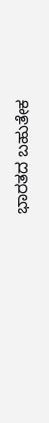ಭಾರತದ ಬಹುತೇಕ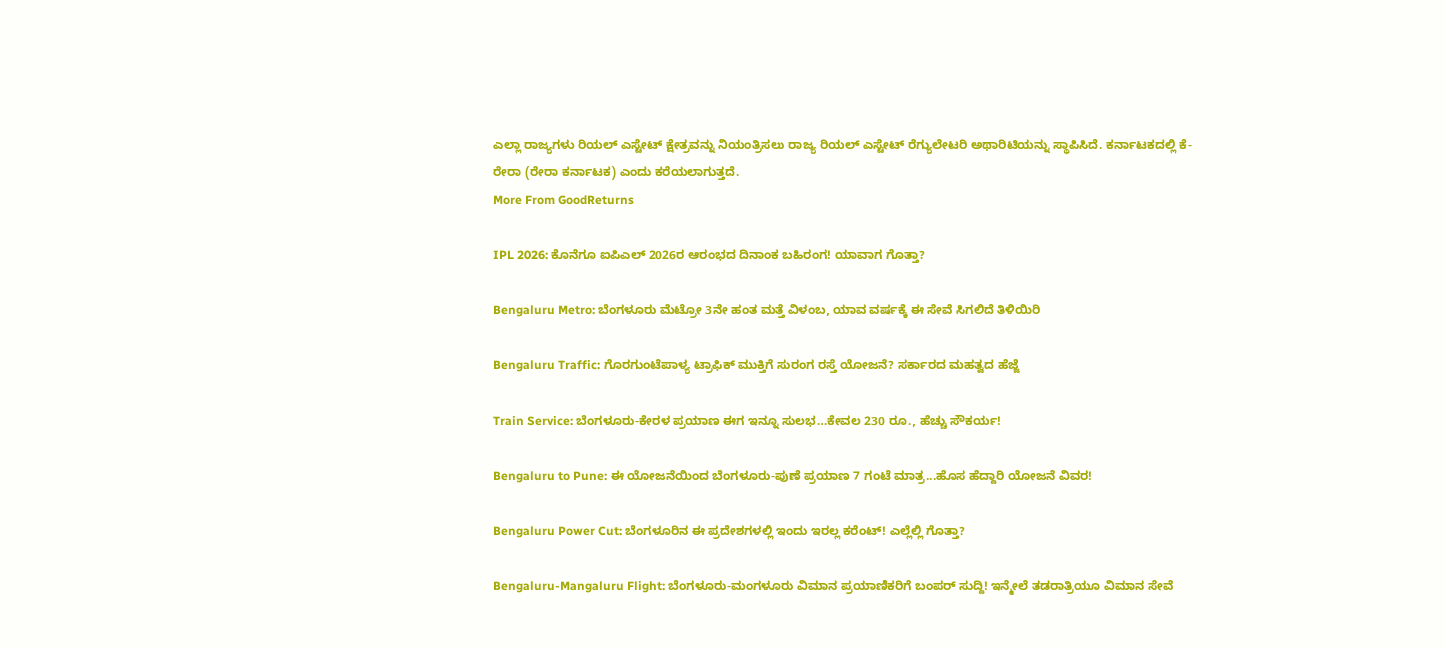ಎಲ್ಲಾ ರಾಜ್ಯಗಳು ರಿಯಲ್ ಎಸ್ಟೇಟ್ ಕ್ಷೇತ್ರವನ್ನು ನಿಯಂತ್ರಿಸಲು ರಾಜ್ಯ ರಿಯಲ್ ಎಸ್ಟೇಟ್ ರೆಗ್ಯುಲೇಟರಿ ಅಥಾರಿಟಿಯನ್ನು ಸ್ಥಾಪಿಸಿದೆ. ಕರ್ನಾಟಕದಲ್ಲಿ ಕೆ-ರೇರಾ (ರೇರಾ ಕರ್ನಾಟಕ) ಎಂದು ಕರೆಯಲಾಗುತ್ತದೆ.
More From GoodReturns

IPL 2026: ಕೊನೆಗೂ ಐಪಿಎಲ್ 2026ರ ಆರಂಭದ ದಿನಾಂಕ ಬಹಿರಂಗ! ಯಾವಾಗ ಗೊತ್ತಾ?

Bengaluru Metro: ಬೆಂಗಳೂರು ಮೆಟ್ರೋ 3ನೇ ಹಂತ ಮತ್ತೆ ವಿಳಂಬ, ಯಾವ ವರ್ಷಕ್ಕೆ ಈ ಸೇವೆ ಸಿಗಲಿದೆ ತಿಳಿಯಿರಿ

Bengaluru Traffic: ಗೊರಗುಂಟೆಪಾಳ್ಯ ಟ್ರಾಫಿಕ್ ಮುಕ್ತಿಗೆ ಸುರಂಗ ರಸ್ತೆ ಯೋಜನೆ? ಸರ್ಕಾರದ ಮಹತ್ವದ ಹೆಜ್ಜೆ

Train Service: ಬೆಂಗಳೂರು-ಕೇರಳ ಪ್ರಯಾಣ ಈಗ ಇನ್ನೂ ಸುಲಭ…ಕೇವಲ 230 ರೂ., ಹೆಚ್ಚು ಸೌಕರ್ಯ!

Bengaluru to Pune: ಈ ಯೋಜನೆಯಿಂದ ಬೆಂಗಳೂರು-ಪುಣೆ ಪ್ರಯಾಣ 7 ಗಂಟೆ ಮಾತ್ರ...ಹೊಸ ಹೆದ್ದಾರಿ ಯೋಜನೆ ವಿವರ!

Bengaluru Power Cut: ಬೆಂಗಳೂರಿನ ಈ ಪ್ರದೇಶಗಳಲ್ಲಿ ಇಂದು ಇರಲ್ಲ ಕರೆಂಟ್! ಎಲ್ಲೆಲ್ಲಿ ಗೊತ್ತಾ?

Bengaluru-Mangaluru Flight: ಬೆಂಗಳೂರು-ಮಂಗಳೂರು ವಿಮಾನ ಪ್ರಯಾಣಿಕರಿಗೆ ಬಂಪರ್ ಸುದ್ದಿ! ಇನ್ಮೇಲೆ ತಡರಾತ್ರಿಯೂ ವಿಮಾನ ಸೇವೆ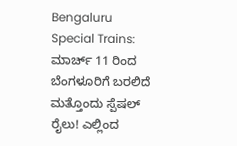Bengaluru Special Trains: ಮಾರ್ಚ್ 11 ರಿಂದ ಬೆಂಗಳೂರಿಗೆ ಬರಲಿದೆ ಮತ್ತೊಂದು ಸ್ಪೆಷಲ್ ರೈಲು! ಎಲ್ಲಿಂದ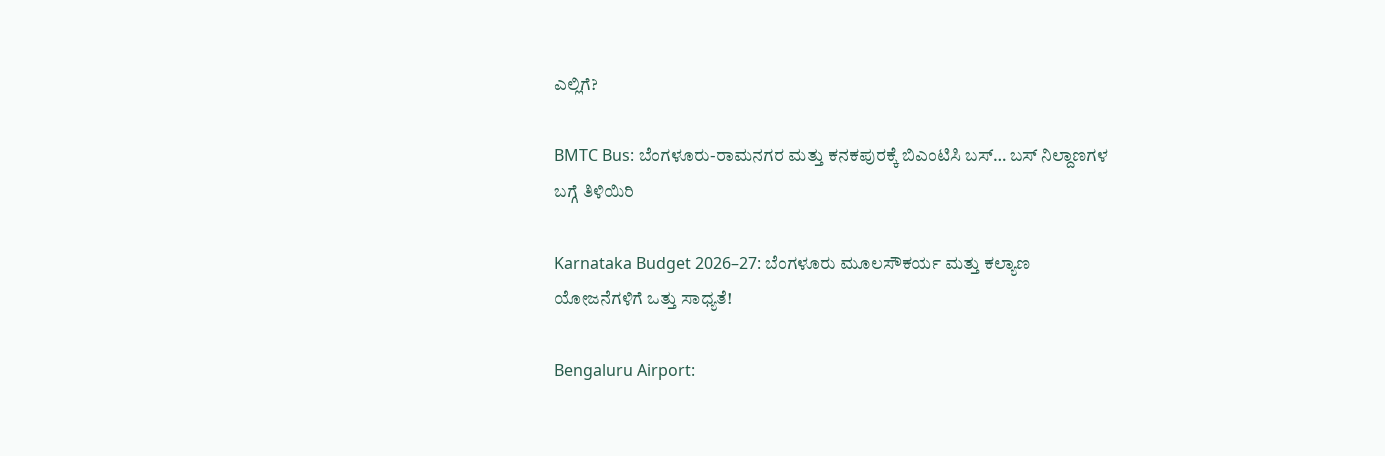ಎಲ್ಲಿಗೆ?

BMTC Bus: ಬೆಂಗಳೂರು-ರಾಮನಗರ ಮತ್ತು ಕನಕಪುರಕ್ಕೆ ಬಿಎಂಟಿಸಿ ಬಸ್… ಬಸ್ ನಿಲ್ದಾಣಗಳ ಬಗ್ಗೆ ತಿಳಿಯಿರಿ

Karnataka Budget 2026–27: ಬೆಂಗಳೂರು ಮೂಲಸೌಕರ್ಯ ಮತ್ತು ಕಲ್ಯಾಣ ಯೋಜನೆಗಳಿಗೆ ಒತ್ತು ಸಾಧ್ಯತೆ!

Bengaluru Airport: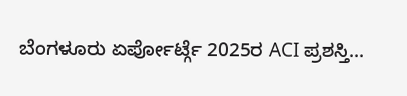ಬೆಂಗಳೂರು ಏರ್ಪೋರ್ಟ್ಗೆ 2025ರ ACI ಪ್ರಶಸ್ತಿ...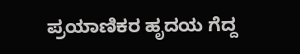ಪ್ರಯಾಣಿಕರ ಹೃದಯ ಗೆದ್ದ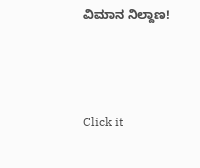ವಿಮಾನ ನಿಲ್ದಾಣ!



Click it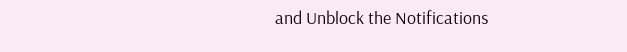and Unblock the Notifications